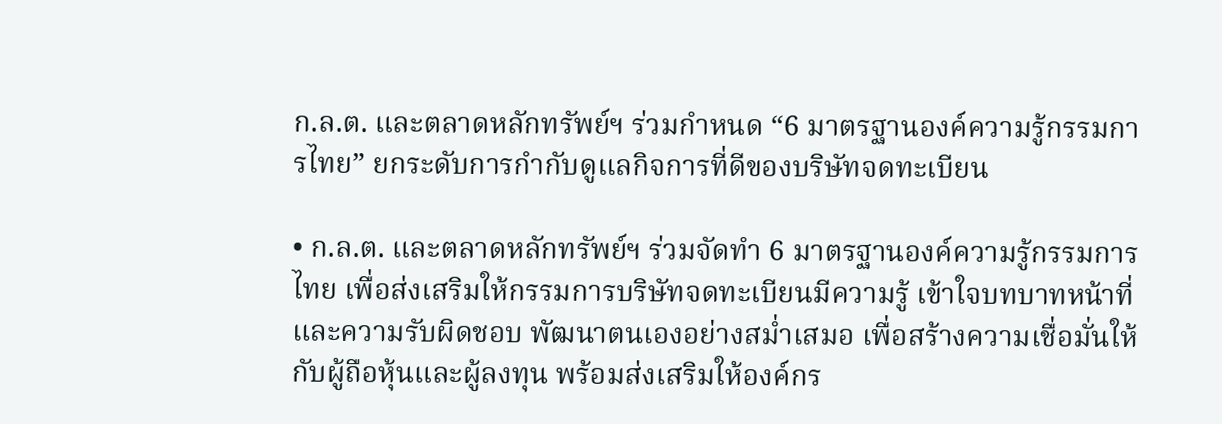ก.ล.ต. และตลาดหลักทรัพย์ฯ ร่วมกำหนด “6 มาตรฐานองค์ความรู้กรรมการไทย” ยกระดับการกำกับดูแลกิจการที่ดีของบริษัทจดทะเบียน

• ก.ล.ต. และตลาดหลักทรัพย์ฯ ร่วมจัดทำ 6 มาตรฐานองค์ความรู้กรรมการไทย เพื่อส่งเสริมให้กรรมการบริษัทจดทะเบียนมีความรู้ เข้าใจบทบาทหน้าที่และความรับผิดชอบ พัฒนาตนเองอย่างสม่ำเสมอ เพื่อสร้างความเชื่อมั่นให้กับผู้ถือหุ้นและผู้ลงทุน พร้อมส่งเสริมให้องค์กร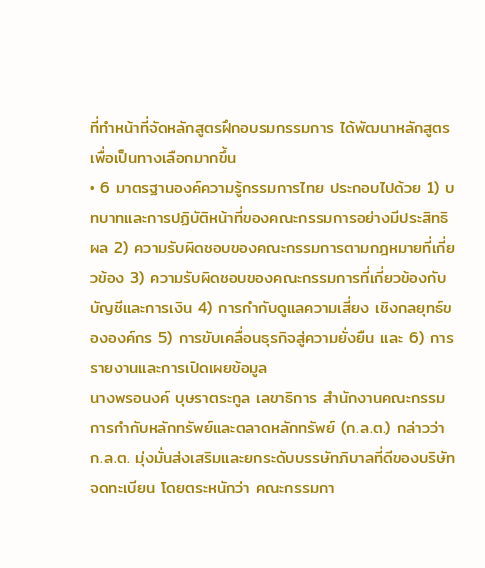ที่ทำหน้าที่จัดหลักสูตรฝึกอบรมกรรมการ ได้พัฒนาหลักสูตรเพื่อเป็นทางเลือกมากขึ้น
• 6 มาตรฐานองค์ความรู้กรรมการไทย ประกอบไปด้วย 1) บทบาทและการปฏิบัติหน้าที่ของคณะกรรมการอย่างมีประสิทธิผล 2) ความรับผิดชอบของคณะกรรมการตามกฎหมายที่เกี่ยวข้อง 3) ความรับผิดชอบของคณะกรรมการที่เกี่ยวข้องกับบัญชีและการเงิน 4) การกำกับดูแลความเสี่ยง เชิงกลยุทธ์ขององค์กร 5) การขับเคลื่อนธุรกิจสู่ความยั่งยืน และ 6) การรายงานและการเปิดเผยข้อมูล
นางพรอนงค์ บุษราตระกูล เลขาธิการ สำนักงานคณะกรรมการกำกับหลักทรัพย์และตลาดหลักทรัพย์ (ก.ล.ต.) กล่าวว่า
ก.ล.ต. มุ่งมั่นส่งเสริมและยกระดับบรรษัทภิบาลที่ดีของบริษัทจดทะเบียน โดยตระหนักว่า คณะกรรมกา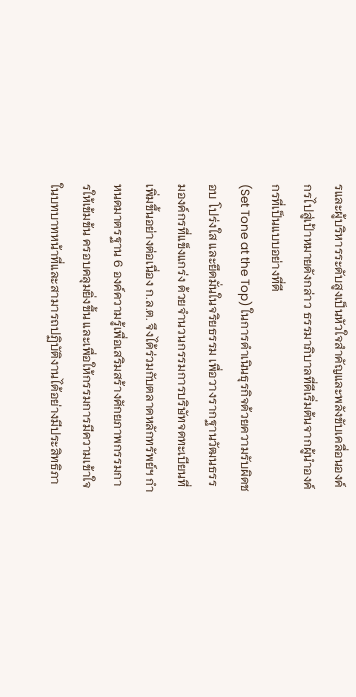รและผู้บริหารระดับสูงเป็นหัวใจสำคัญและพลังขับเคลื่อนองค์กรไปสู่เป้าหมายดังกล่าว ธรรมาภิบาลที่ดีเริ่มต้นจากผู้นำองค์กรที่เป็นแบบอย่างที่ดี
(Set Tone at the Top) ในการดำเนินธุรกิจด้วยความรับผิดชอบ โปร่งใส และยึดมั่นในจริยธรรม เพื่อวางรากฐานวัฒนธรรมองค์กรที่แข็งแกร่ง ด้วยจำนวนกรรมการบริษัทจดทะเบียนที่เพิ่มขึ้นอย่างต่อเนื่อง ก.ล.ต. จึงได้ร่วมกับตลาดหลักทรัพย์ฯ กำหนดมาตรฐาน 6 องค์ความรู้เพื่อเสริมสร้างศักยภาพกรรมการให้เข้มข้น ครอบคลุมยิ่งขึ้น และเพื่อให้กรรมการมีความเข้าใจในบทบาทหน้าที่และสามารถปฏิบัติงานได้อย่างมีประสิทธิภา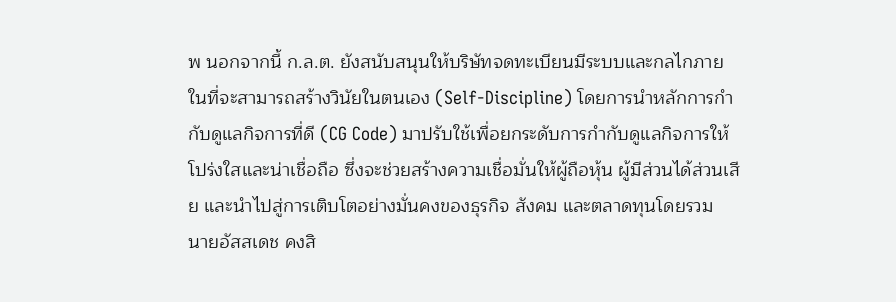พ นอกจากนี้ ก.ล.ต. ยังสนับสนุนให้บริษัทจดทะเบียนมีระบบและกลไกภายในที่จะสามารถสร้างวินัยในตนเอง (Self-Discipline) โดยการนำหลักการกำกับดูแลกิจการที่ดี (CG Code) มาปรับใช้เพื่อยกระดับการกำกับดูแลกิจการให้โปร่งใสและน่าเชื่อถือ ซึ่งจะช่วยสร้างความเชื่อมั่นให้ผู้ถือหุ้น ผู้มีส่วนได้ส่วนเสีย และนำไปสู่การเติบโตอย่างมั่นคงของธุรกิจ สังคม และตลาดทุนโดยรวม
นายอัสสเดช คงสิ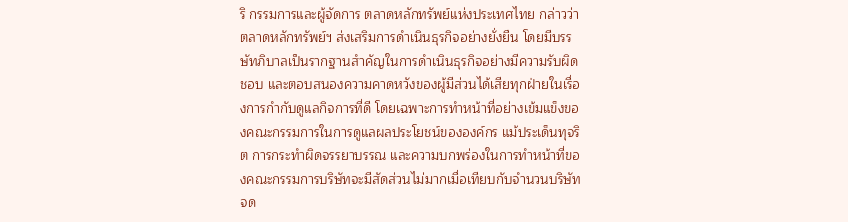ริ กรรมการและผู้จัดการ ตลาดหลักทรัพย์แห่งประเทศไทย กล่าวว่า ตลาดหลักทรัพย์ฯ ส่งเสริมการดำเนินธุรกิจอย่างยั่งยืน โดยมีบรรษัทภิบาลเป็นรากฐานสำคัญในการดำเนินธุรกิจอย่างมีความรับผิดชอบ และตอบสนองความคาดหวังของผู้มีส่วนได้เสียทุกฝ่ายในเรื่องการกำกับดูแลกิจการที่ดี โดยเฉพาะการทำหน้าที่อย่างเข้มแข็งของคณะกรรมการในการดูแลผลประโยชน์ขององค์กร แม้ประเด็นทุจริต การกระทำผิดจรรยาบรรณ และความบกพร่องในการทำหน้าที่ของคณะกรรมการบริษัทจะมีสัดส่วนไม่มากเมื่อเทียบกับจำนวนบริษัทจด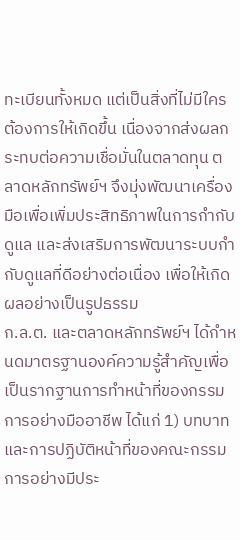ทะเบียนทั้งหมด แต่เป็นสิ่งที่ไม่มีใครต้องการให้เกิดขึ้น เนื่องจากส่งผลกระทบต่อความเชื่อมั่นในตลาดทุน ตลาดหลักทรัพย์ฯ จึงมุ่งพัฒนาเครื่องมือเพื่อเพิ่มประสิทธิภาพในการกำกับดูแล และส่งเสริมการพัฒนาระบบกำกับดูแลที่ดีอย่างต่อเนื่อง เพื่อให้เกิดผลอย่างเป็นรูปธรรม
ก.ล.ต. และตลาดหลักทรัพย์ฯ ได้กำหนดมาตรฐานองค์ความรู้สำคัญเพื่อเป็นรากฐานการทำหน้าที่ของกรรมการอย่างมืออาชีพ ได้แก่ 1) บทบาทและการปฏิบัติหน้าที่ของคณะกรรมการอย่างมีประ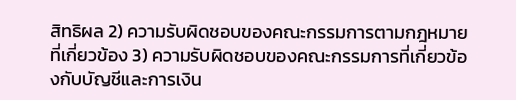สิทธิผล 2) ความรับผิดชอบของคณะกรรมการตามกฎหมายที่เกี่ยวข้อง 3) ความรับผิดชอบของคณะกรรมการที่เกี่ยวข้องกับบัญชีและการเงิน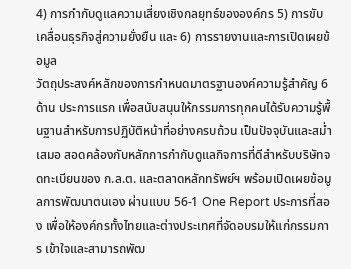4) การกำกับดูแลความเสี่ยงเชิงกลยุทธ์ขององค์กร 5) การขับเคลื่อนธุรกิจสู่ความยั่งยืน และ 6) การรายงานและการเปิดเผยข้อมูล
วัตถุประสงค์หลักของการกำหนดมาตรฐานองค์ความรู้สำคัญ 6 ด้าน ประการแรก เพื่อสนับสนุนให้กรรมการทุกคนได้รับความรู้พื้นฐานสำหรับการปฏิบัติหน้าที่อย่างครบถ้วน เป็นปัจจุบันและสม่ำเสมอ สอดคล้องกับหลักการกำกับดูแลกิจการที่ดีสำหรับบริษัทจดทะเบียนของ ก.ล.ต. และตลาดหลักทรัพย์ฯ พร้อมเปิดเผยข้อมูลการพัฒนาตนเอง ผ่านแบบ 56-1 One Report ประการที่สอง เพื่อให้องค์กรทั้งไทยและต่างประเทศที่จัดอบรมให้แก่กรรมการ เข้าใจและสามารถพัฒ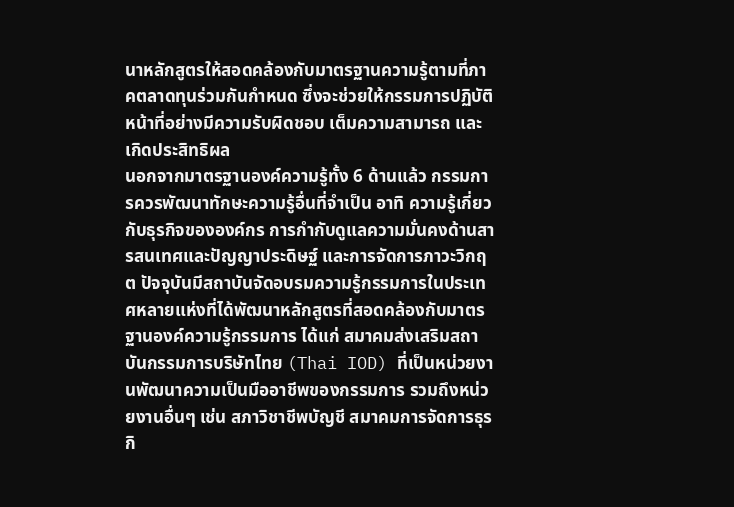นาหลักสูตรให้สอดคล้องกับมาตรฐานความรู้ตามที่ภาคตลาดทุนร่วมกันกำหนด ซึ่งจะช่วยให้กรรมการปฏิบัติหน้าที่อย่างมีความรับผิดชอบ เต็มความสามารถ และเกิดประสิทธิผล
นอกจากมาตรฐานองค์ความรู้ทั้ง 6 ด้านแล้ว กรรมการควรพัฒนาทักษะความรู้อื่นที่จำเป็น อาทิ ความรู้เกี่ยวกับธุรกิจขององค์กร การกำกับดูแลความมั่นคงด้านสารสนเทศและปัญญาประดิษฐ์ และการจัดการภาวะวิกฤต ปัจจุบันมีสถาบันจัดอบรมความรู้กรรมการในประเทศหลายแห่งที่ได้พัฒนาหลักสูตรที่สอดคล้องกับมาตรฐานองค์ความรู้กรรมการ ได้แก่ สมาคมส่งเสริมสถาบันกรรมการบริษัทไทย (Thai IOD) ที่เป็นหน่วยงานพัฒนาความเป็นมืออาชีพของกรรมการ รวมถึงหน่วยงานอื่นๆ เช่น สภาวิชาชีพบัญชี สมาคมการจัดการธุรกิ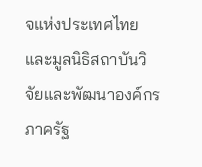จแห่งประเทศไทย และมูลนิธิสถาบันวิจัยและพัฒนาองค์กรภาครัฐ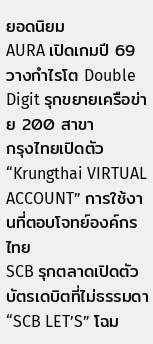ยอดนิยม
AURA เปิดเกมปี 69 วางกำไรโต Double Digit รุกขยายเครือข่าย 200 สาขา
กรุงไทยเปิดตัว “Krungthai VIRTUAL ACCOUNT” การใช้งานที่ตอบโจทย์องค์กรไทย
SCB รุกตลาดเปิดตัวบัตรเดบิตที่ไม่ธรรมดา “SCB LET’S” โฉม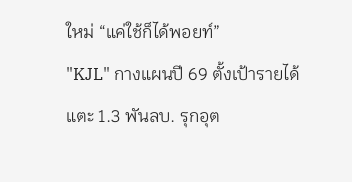ใหม่ “แค่ใช้ก็ได้พอยท์”
"KJL" กางแผนปี 69 ตั้งเป้ารายได้แตะ 1.3 พันลบ. รุกอุต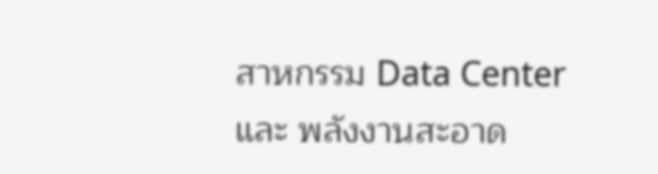สาหกรรม Data Center และ พลังงานสะอาด